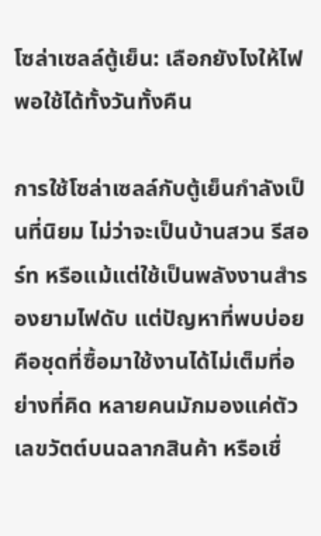โซล่าเซลล์ตู้เย็น: เลือกยังไงให้ไฟพอใช้ได้ทั้งวันทั้งคืน

การใช้โซล่าเซลล์กับตู้เย็นกำลังเป็นที่นิยม ไม่ว่าจะเป็นบ้านสวน รีสอร์ท หรือแม้แต่ใช้เป็นพลังงานสำรองยามไฟดับ แต่ปัญหาที่พบบ่อยคือชุดที่ซื้อมาใช้งานได้ไม่เต็มที่อย่างที่คิด หลายคนมักมองแค่ตัวเลขวัตต์บนฉลากสินค้า หรือเชื่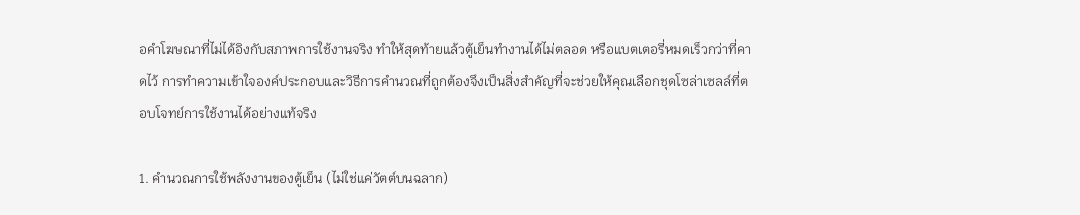อคำโฆษณาที่ไม่ได้อิงกับสภาพการใช้งานจริง ทำให้สุดท้ายแล้วตู้เย็นทำงานได้ไม่ตลอด หรือแบตเตอรี่หมดเร็วกว่าที่คาดไว้ การทำความเข้าใจองค์ประกอบและวิธีการคำนวณที่ถูกต้องจึงเป็นสิ่งสำคัญที่จะช่วยให้คุณเลือกชุดโซล่าเซลล์ที่ตอบโจทย์การใช้งานได้อย่างแท้จริง

1. คำนวณการใช้พลังงานของตู้เย็น (ไม่ใช่แค่วัตต์บนฉลาก)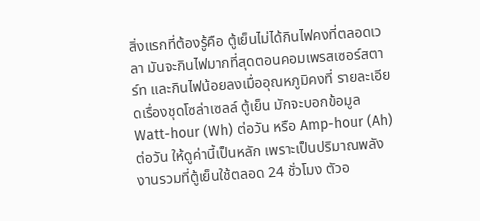สิ่งแรกที่ต้องรู้คือ ตู้เย็นไม่ได้กินไฟคงที่ตลอดเวลา มันจะกินไฟมากที่สุดตอนคอมเพรสเซอร์สตาร์ท และกินไฟน้อยลงเมื่ออุณหภูมิคงที่ รายละเอียดเรื่องชุดโซล่าเซลล์ ตู้เย็น มักจะบอกข้อมูล Watt-hour (Wh) ต่อวัน หรือ Amp-hour (Ah) ต่อวัน ให้ดูค่านี้เป็นหลัก เพราะเป็นปริมาณพลังงานรวมที่ตู้เย็นใช้ตลอด 24 ชั่วโมง ตัวอ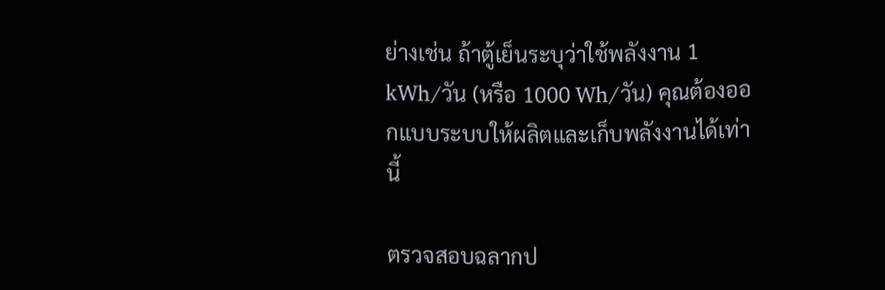ย่างเช่น ถ้าตู้เย็นระบุว่าใช้พลังงาน 1 kWh/วัน (หรือ 1000 Wh/วัน) คุณต้องออกแบบระบบให้ผลิตและเก็บพลังงานได้เท่านี้

ตรวจสอบฉลากป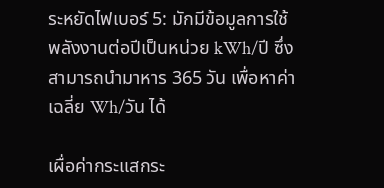ระหยัดไฟเบอร์ 5: มักมีข้อมูลการใช้พลังงานต่อปีเป็นหน่วย kWh/ปี ซึ่งสามารถนำมาหาร 365 วัน เพื่อหาค่าเฉลี่ย Wh/วัน ได้

เผื่อค่ากระแสกระ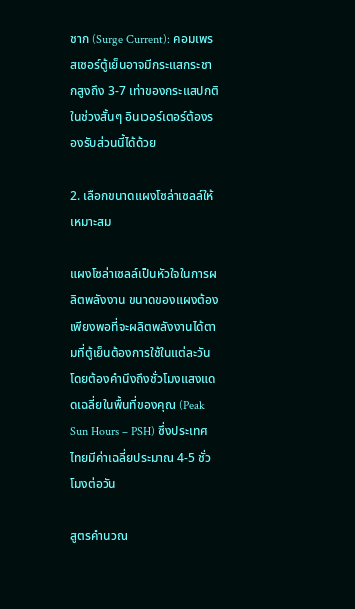ชาก (Surge Current): คอมเพรสเซอร์ตู้เย็นอาจมีกระแสกระชากสูงถึง 3-7 เท่าของกระแสปกติในช่วงสั้นๆ อินเวอร์เตอร์ต้องรองรับส่วนนี้ได้ด้วย

2. เลือกขนาดแผงโซล่าเซลล์ให้เหมาะสม

แผงโซล่าเซลล์เป็นหัวใจในการผลิตพลังงาน ขนาดของแผงต้องเพียงพอที่จะผลิตพลังงานได้ตามที่ตู้เย็นต้องการใช้ในแต่ละวัน โดยต้องคำนึงถึงชั่วโมงแสงแดดเฉลี่ยในพื้นที่ของคุณ (Peak Sun Hours – PSH) ซึ่งประเทศไทยมีค่าเฉลี่ยประมาณ 4-5 ชั่วโมงต่อวัน

สูตรคำนวณ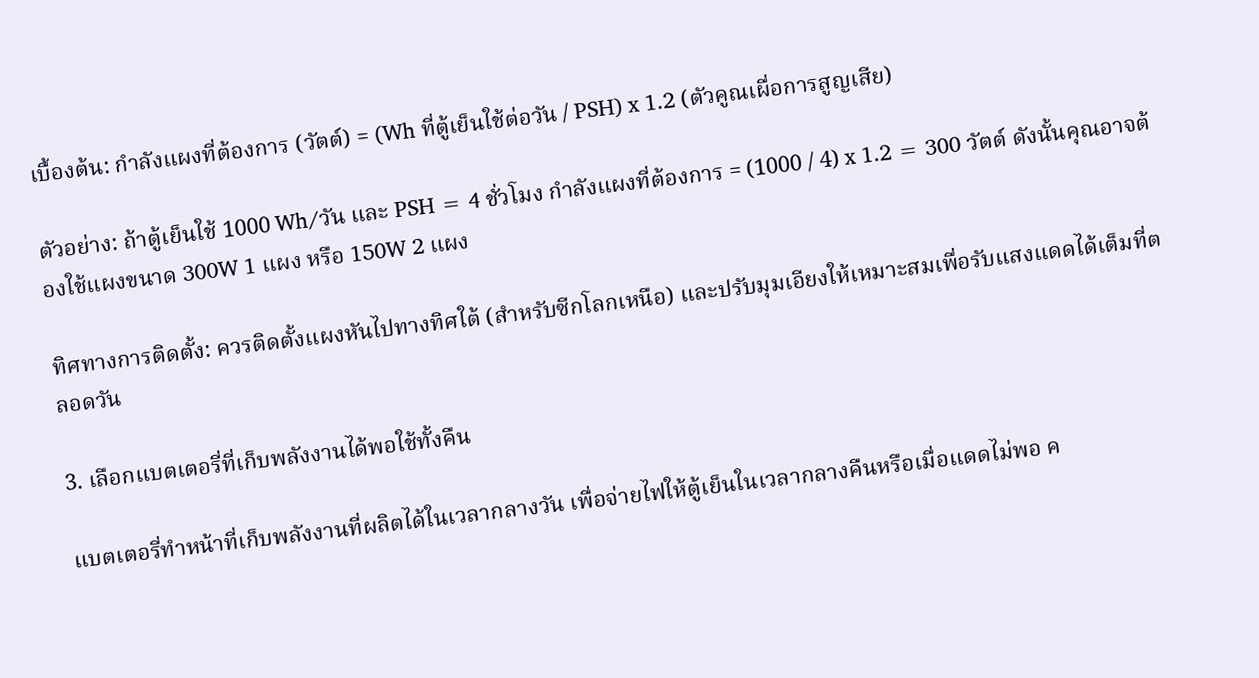เบื้องต้น: กำลังแผงที่ต้องการ (วัตต์) = (Wh ที่ตู้เย็นใช้ต่อวัน / PSH) x 1.2 (ตัวคูณเผื่อการสูญเสีย)

ตัวอย่าง: ถ้าตู้เย็นใช้ 1000 Wh/วัน และ PSH = 4 ชั่วโมง กำลังแผงที่ต้องการ = (1000 / 4) x 1.2 = 300 วัตต์ ดังนั้นคุณอาจต้องใช้แผงขนาด 300W 1 แผง หรือ 150W 2 แผง

ทิศทางการติดตั้ง: ควรติดตั้งแผงหันไปทางทิศใต้ (สำหรับซีกโลกเหนือ) และปรับมุมเอียงให้เหมาะสมเพื่อรับแสงแดดได้เต็มที่ตลอดวัน

3. เลือกแบตเตอรี่ที่เก็บพลังงานได้พอใช้ทั้งคืน

แบตเตอรี่ทำหน้าที่เก็บพลังงานที่ผลิตได้ในเวลากลางวัน เพื่อจ่ายไฟให้ตู้เย็นในเวลากลางคืนหรือเมื่อแดดไม่พอ ค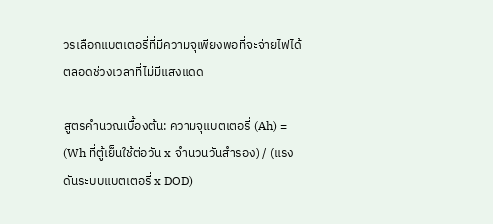วรเลือกแบตเตอรี่ที่มีความจุเพียงพอที่จะจ่ายไฟได้ตลอดช่วงเวลาที่ไม่มีแสงแดด

สูตรคำนวณเบื้องต้น: ความจุแบตเตอรี่ (Ah) = (Wh ที่ตู้เย็นใช้ต่อวัน x จำนวนวันสำรอง) / (แรงดันระบบแบตเตอรี่ x DOD)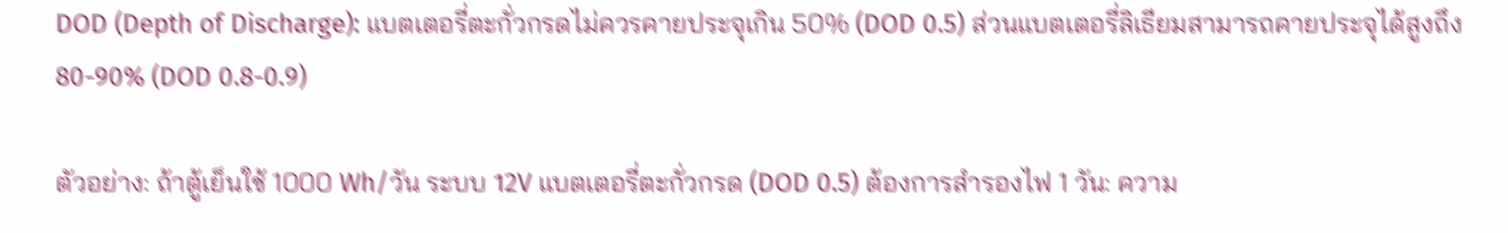DOD (Depth of Discharge): แบตเตอรี่ตะกั่วกรดไม่ควรคายประจุเกิน 50% (DOD 0.5) ส่วนแบตเตอรี่ลิเธียมสามารถคายประจุได้สูงถึง 80-90% (DOD 0.8-0.9)

ตัวอย่าง: ถ้าตู้เย็นใช้ 1000 Wh/วัน ระบบ 12V แบตเตอรี่ตะกั่วกรด (DOD 0.5) ต้องการสำรองไฟ 1 วัน: ความ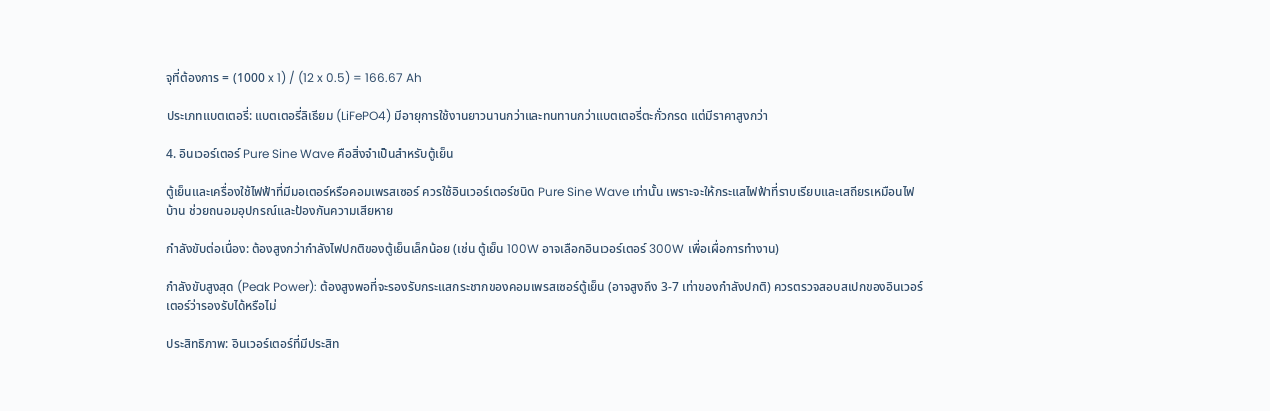จุที่ต้องการ = (1000 x 1) / (12 x 0.5) = 166.67 Ah

ประเภทแบตเตอรี่: แบตเตอรี่ลิเธียม (LiFePO4) มีอายุการใช้งานยาวนานกว่าและทนทานกว่าแบตเตอรี่ตะกั่วกรด แต่มีราคาสูงกว่า

4. อินเวอร์เตอร์ Pure Sine Wave คือสิ่งจำเป็นสำหรับตู้เย็น

ตู้เย็นและเครื่องใช้ไฟฟ้าที่มีมอเตอร์หรือคอมเพรสเซอร์ ควรใช้อินเวอร์เตอร์ชนิด Pure Sine Wave เท่านั้น เพราะจะให้กระแสไฟฟ้าที่ราบเรียบและเสถียรเหมือนไฟบ้าน ช่วยถนอมอุปกรณ์และป้องกันความเสียหาย

กำลังขับต่อเนื่อง: ต้องสูงกว่ากำลังไฟปกติของตู้เย็นเล็กน้อย (เช่น ตู้เย็น 100W อาจเลือกอินเวอร์เตอร์ 300W เพื่อเผื่อการทำงาน)

กำลังขับสูงสุด (Peak Power): ต้องสูงพอที่จะรองรับกระแสกระชากของคอมเพรสเซอร์ตู้เย็น (อาจสูงถึง 3-7 เท่าของกำลังปกติ) ควรตรวจสอบสเปกของอินเวอร์เตอร์ว่ารองรับได้หรือไม่

ประสิทธิภาพ: อินเวอร์เตอร์ที่มีประสิท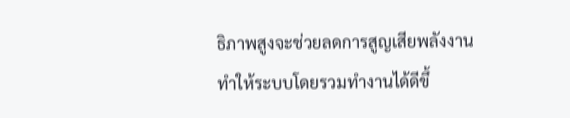ธิภาพสูงจะช่วยลดการสูญเสียพลังงาน ทำให้ระบบโดยรวมทำงานได้ดีขึ้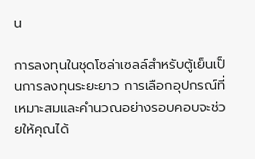น

การลงทุนในชุดโซล่าเซลล์สำหรับตู้เย็นเป็นการลงทุนระยะยาว การเลือกอุปกรณ์ที่เหมาะสมและคำนวณอย่างรอบคอบจะช่วยให้คุณได้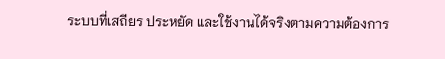ระบบที่เสถียร ประหยัด และใช้งานได้จริงตามความต้องการ